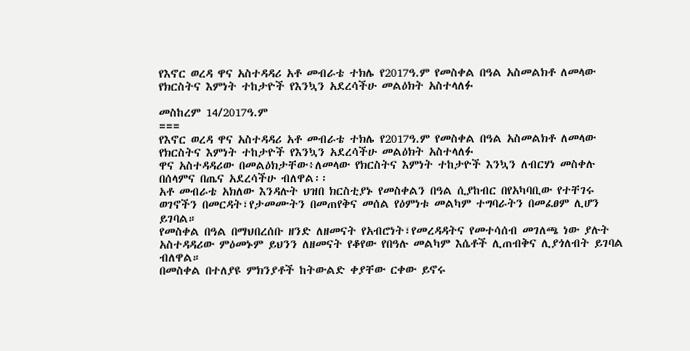የእኖር ወረዳ ዋና አስተዳዳሪ አቶ መብራቴ ተክሌ የ2017ዓ.ም የመስቀል በዓል አስመልክቶ ለመላው የክርስትና እምነት ተከታዮች የእንኳን አደረሳችሁ መልዕክት አስተላለፉ

መስከረም 14/2017ዓ.ም
===
የእኖር ወረዳ ዋና አስተዳዳሪ አቶ መብራቴ ተክሌ የ2017ዓ.ም የመስቀል በዓል አስመልክቶ ለመላው የክርስትና እምነት ተከታዮች የእንኳን አደረሳችሁ መልዕክት አስተላለፉ
ዋና አስተዳዳሪው በመልዕክታቸው፥ለመላው የክርስትና እምነት ተከታዮች እንኳን ለብርሃነ መስቀሉ በሰላምና በጤና አደረሳችሁ ብለዋል፡፡
አቶ መብራቴ አክለው እንዳሉት ህዝበ ክርስቲያኑ የመስቀልን በዓል ሲያከብር በየአካባቢው የተቸገሩ ወገኖችን በመርዳት፣የታመሙትን በመጠየቅና መሰል የዕምነቱ መልካም ተግባራትን በመፈፀም ሊሆን ይገባል።
የመስቀል በዓል በማህበረሰቡ ዘንድ ለዘመናት የአብሮነት፣የመረዳዳትና የመተሳሰብ መገለጫ ነው ያሉት አስተዳዳሪው ምዕመኑም ይህንን ለዘመናት የቆየው የበዓሉ መልካም እሴቶች ሊጠብቅና ሊያጎለብት ይገባል ብለዋል።
በመስቀል በተለያዩ ምክንያቶች ከትውልድ ቀያቸው ርቀው ይኖሩ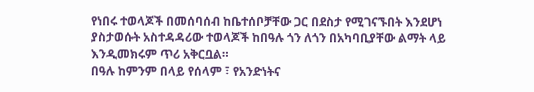የነበሩ ተወላጆች በመሰባሰብ ከቤተሰቦቻቸው ጋር በደስታ የሚገናኙበት እንደሆነ ያስታወሱት አስተዳዳሪው ተወላጆች ከበዓሉ ጎን ለጎን በአካባቢያቸው ልማት ላይ እንዲመክሩም ጥሪ አቅርቧል።
በዓሉ ከምንም በላይ የሰላም ፣ የአንድነትና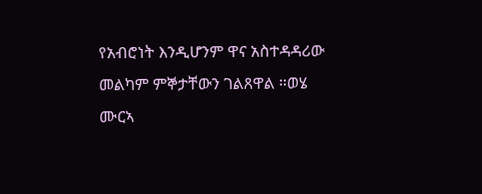የአብሮነት እንዲሆንም ዋና አስተዳዳሪው መልካም ምኞታቸውን ገልጸዋል ።ወሄ ሙርኣ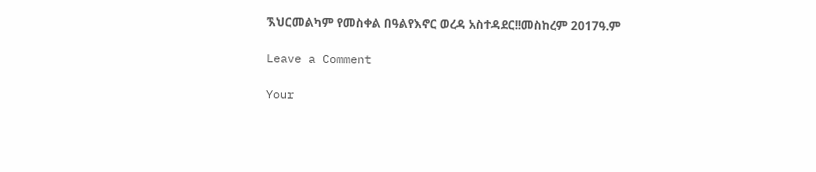ኧህርመልካም የመስቀል በዓልየእኖር ወረዳ አስተዳደር!!መስከረም 2017ዓ.ም

Leave a Comment

Your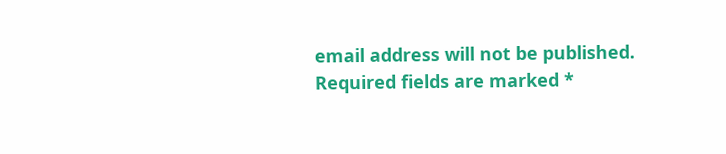email address will not be published. Required fields are marked *